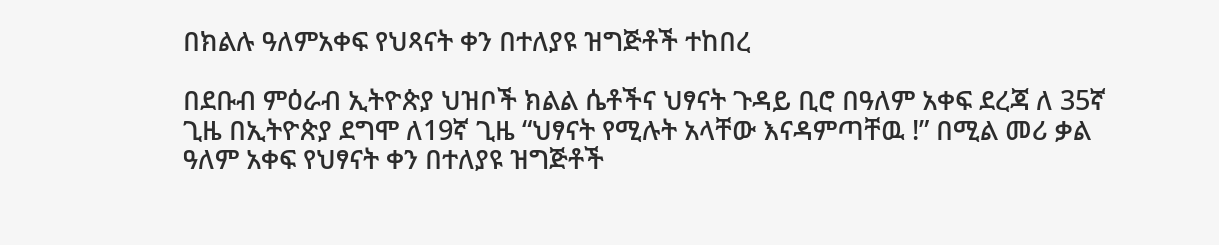በክልሉ ዓለምአቀፍ የህጻናት ቀን በተለያዩ ዝግጅቶች ተከበረ

በደቡብ ምዕራብ ኢትዮጵያ ህዝቦች ክልል ሴቶችና ህፃናት ጉዳይ ቢሮ በዓለም አቀፍ ደረጃ ለ 35ኛ ጊዜ በኢትዮጵያ ደግሞ ለ19ኛ ጊዜ “ህፃናት የሚሉት አላቸው እናዳምጣቸዉ !” በሚል መሪ ቃል ዓለም አቀፍ የህፃናት ቀን በተለያዩ ዝግጅቶች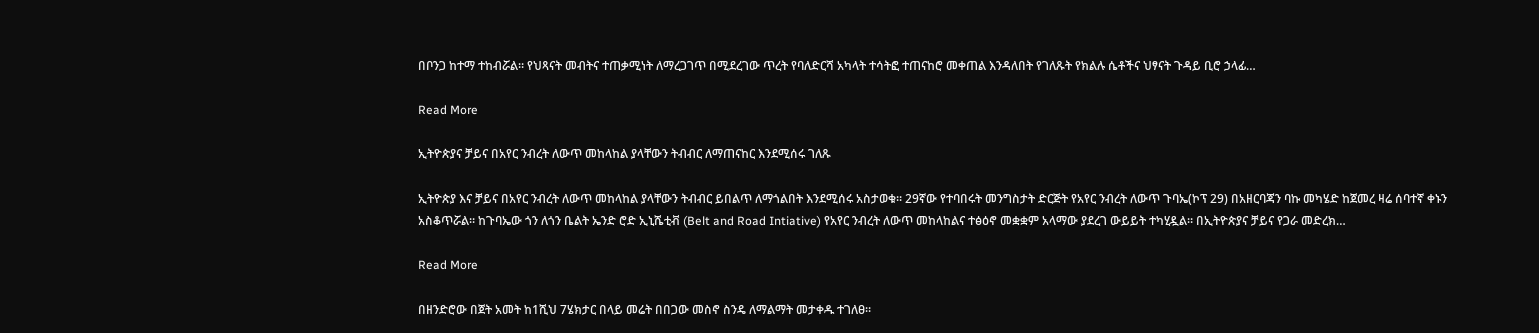በቦንጋ ከተማ ተከብሯል። የህጻናት መብትና ተጠቃሚነት ለማረጋገጥ በሚደረገው ጥረት የባለድርሻ አካላት ተሳትፎ ተጠናከሮ መቀጠል እንዳለበት የገለጹት የክልሉ ሴቶችና ህፃናት ጉዳይ ቢሮ ኃላፊ…

Read More

ኢትዮጵያና ቻይና በአየር ንብረት ለውጥ መከላከል ያላቸውን ትብብር ለማጠናከር እንደሚሰሩ ገለጹ

ኢትዮጵያ እና ቻይና በአየር ንብረት ለውጥ መከላከል ያላቸውን ትብብር ይበልጥ ለማጎልበት እንደሚሰሩ አስታወቁ። 29ኛው የተባበሩት መንግስታት ድርጅት የአየር ንብረት ለውጥ ጉባኤ(ኮፕ 29) በአዘርባጃን ባኩ መካሄድ ከጀመረ ዛሬ ሰባተኛ ቀኑን አስቆጥሯል። ከጉባኤው ጎን ለጎን ቤልት ኤንድ ሮድ ኢኒሼቲቭ (Belt and Road Intiative) የአየር ንብረት ለውጥ መከላከልና ተፅዕኖ መቋቋም አላማው ያደረገ ውይይት ተካሂዷል። በኢትዮጵያና ቻይና የጋራ መድረክ…

Read More

በዘንድሮው በጀት አመት ከ1ሺህ 7ሄክታር በላይ መሬት በበጋው መስኖ ስንዴ ለማልማት መታቀዱ ተገለፀ።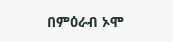በምዕራብ ኦሞ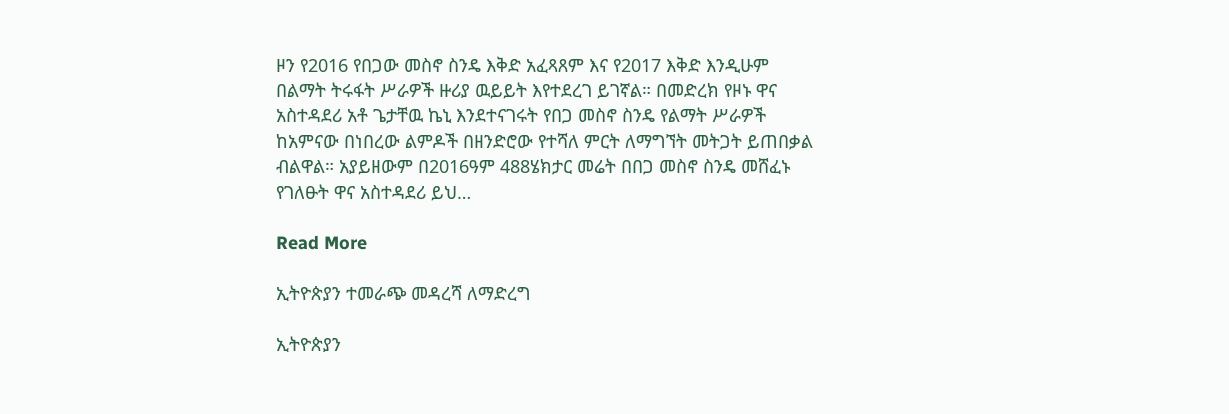ዞን የ2016 የበጋው መስኖ ስንዴ እቅድ አፈጻጸም እና የ2017 እቅድ እንዲሁም በልማት ትሩፋት ሥራዎች ዙሪያ ዉይይት እየተደረገ ይገኛል። በመድረክ የዞኑ ዋና አስተዳደሪ አቶ ጌታቸዉ ኬኒ እንደተናገሩት የበጋ መስኖ ስንዴ የልማት ሥራዎች ከአምናው በነበረው ልምዶች በዘንድሮው የተሻለ ምርት ለማግኘት መትጋት ይጠበቃል ብልዋል። አያይዘውም በ2016ዓም 488ሄክታር መሬት በበጋ መስኖ ስንዴ መሸፈኑ የገለፁት ዋና አስተዳደሪ ይህ…

Read More

ኢትዮጵያን ተመራጭ መዳረሻ ለማድረግ

ኢትዮጵያን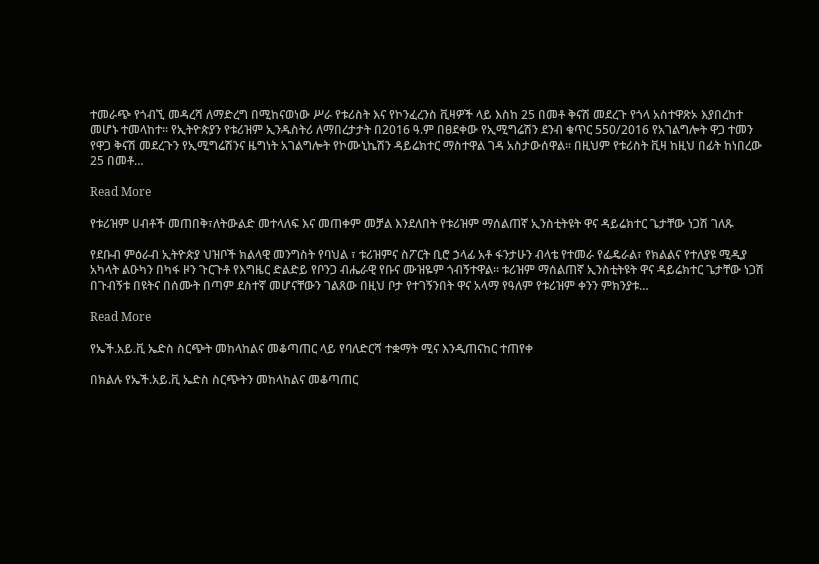ተመራጭ የጎብኚ መዳረሻ ለማድረግ በሚከናወነው ሥራ የቱሪስት እና የኮንፈረንስ ቪዛዎች ላይ እስከ 25 በመቶ ቅናሽ መደረጉ የጎላ አስተዋጽኦ እያበረከተ መሆኑ ተመላከተ፡፡ የኢትዮጵያን የቱሪዝም ኢንዱስትሪ ለማበረታታት በ2016 ዓ.ም በፀደቀው የኢሚግሬሽን ደንብ ቁጥር 550/2016 የአገልግሎት ዋጋ ተመን የዋጋ ቅናሽ መደረጉን የኢሚግሬሽንና ዜግነት አገልግሎት የኮሙኒኬሽን ዳይሬክተር ማስተዋል ገዳ አስታውሰዋል፡፡ በዚህም የቱሪስት ቪዛ ከዚህ በፊት ከነበረው 25 በመቶ…

Read More

የቱሪዝም ሀብቶች መጠበቅ፣ለትውልድ መተላለፍ እና መጠቀም መቻል እንደለበት የቱሪዝም ማሰልጠኛ ኢንስቲትዩት ዋና ዳይሬክተር ጌታቸው ነጋሽ ገለጹ

የደቡብ ምዕራብ ኢትዮጵያ ህዝቦች ክልላዊ መንግስት የባህል ፣ ቱሪዝምና ስፖርት ቢሮ ኃላፊ አቶ ፋንታሁን ብላቴ የተመራ የፌዴራል፣ የክልልና የተለያዩ ሚዲያ አካላት ልዑካን በካፋ ዞን ጉርጉቶ የእግዜር ድልድይ የቦንጋ ብሔራዊ የቡና ሙዝዬም ጎብኝተዋል። ቱሪዝም ማሰልጠኛ ኢንስቲትዩት ዋና ዳይሬክተር ጌታቸው ነጋሽ በጉብኝቱ በዩትና በሰሙት በጣም ደስተኛ መሆናቸውን ገልጸው በዚህ ቦታ የተገኝንበት ዋና አላማ የዓለም የቱሪዝም ቀንን ምክንያቱ…

Read More

የኤች.አይ.ቪ ኤድስ ስርጭት መከላከልና መቆጣጠር ላይ የባለድርሻ ተቋማት ሚና እንዲጠናከር ተጠየቀ

በክልሉ የኤች.አይ.ቪ ኤድስ ስርጭትን መከላከልና መቆጣጠር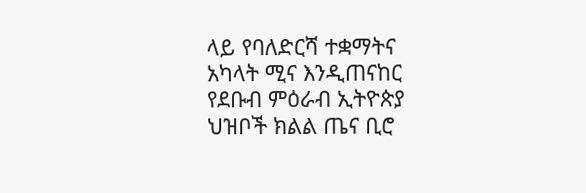ላይ የባለድርሻ ተቋማትና አካላት ሚና እንዲጠናከር የደቡብ ምዕራብ ኢትዮጵያ ህዝቦች ክልል ጤና ቢሮ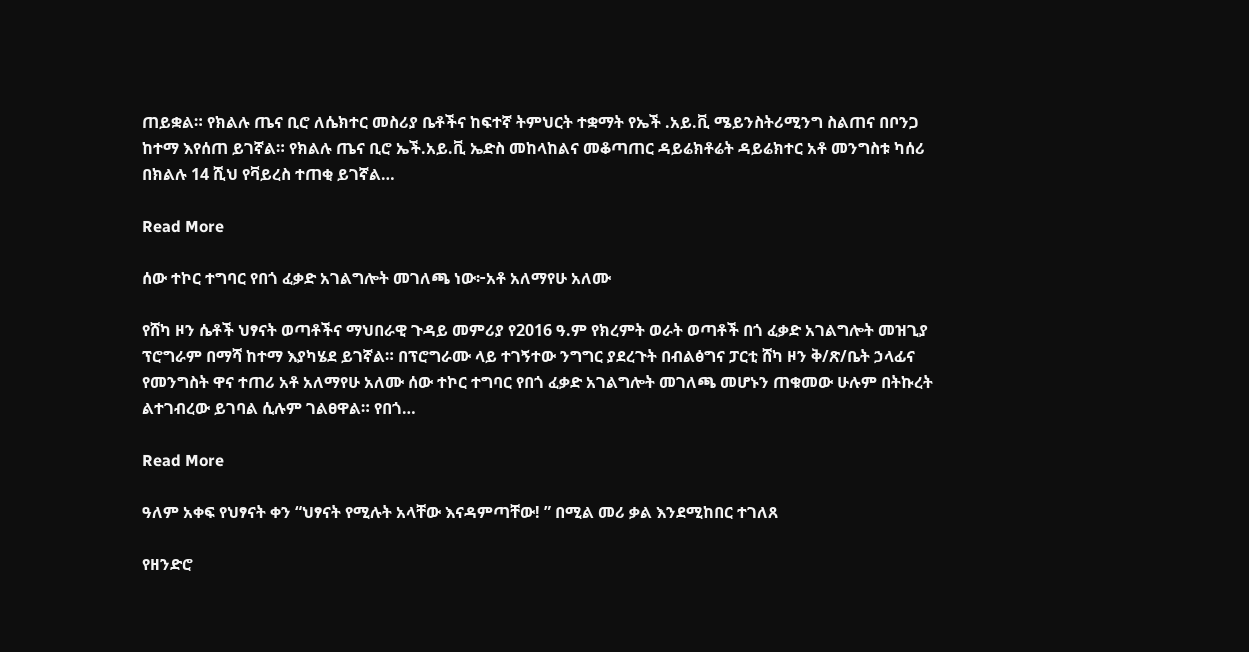ጠይቋል። የክልሉ ጤና ቢሮ ለሴክተር መስሪያ ቤቶችና ከፍተኛ ትምህርት ተቋማት የኤች .አይ.ቪ ሜይንስትሪሚንግ ስልጠና በቦንጋ ከተማ እየሰጠ ይገኛል። የክልሉ ጤና ቢሮ ኤች.አይ.ቪ ኤድስ መከላከልና መቆጣጠር ዳይሬክቶሬት ዳይሬክተር አቶ መንግስቱ ካሰሪ በክልሉ 14 ሺህ የቫይረስ ተጠቂ ይገኛል…

Read More

ሰው ተኮር ተግባር የበጎ ፈቃድ አገልግሎት መገለጫ ነው፦አቶ አለማየሁ አለሙ

የሸካ ዞን ሴቶች ህፃናት ወጣቶችና ማህበራዊ ጉዳይ መምሪያ የ2016 ዓ.ም የክረምት ወራት ወጣቶች በጎ ፈቃድ አገልግሎት መዝጊያ ፕሮግራም በማሻ ከተማ እያካሄደ ይገኛል። በፕሮግራሙ ላይ ተገኝተው ንግግር ያደረጉት በብልፅግና ፓርቲ ሸካ ዞን ቅ/ጽ/ቤት ኃላፊና የመንግስት ዋና ተጠሪ አቶ አለማየሁ አለሙ ሰው ተኮር ተግባር የበጎ ፈቃድ አገልግሎት መገለጫ መሆኑን ጠቁመው ሁሉም በትኩረት ልተገብረው ይገባል ሲሉም ገልፀዋል። የበጎ…

Read More

ዓለም አቀፍ የህፃናት ቀን “ህፃናት የሚሉት አላቸው እናዳምጣቸው! ” በሚል መሪ ቃል እንደሚከበር ተገለጸ

የዘንድሮ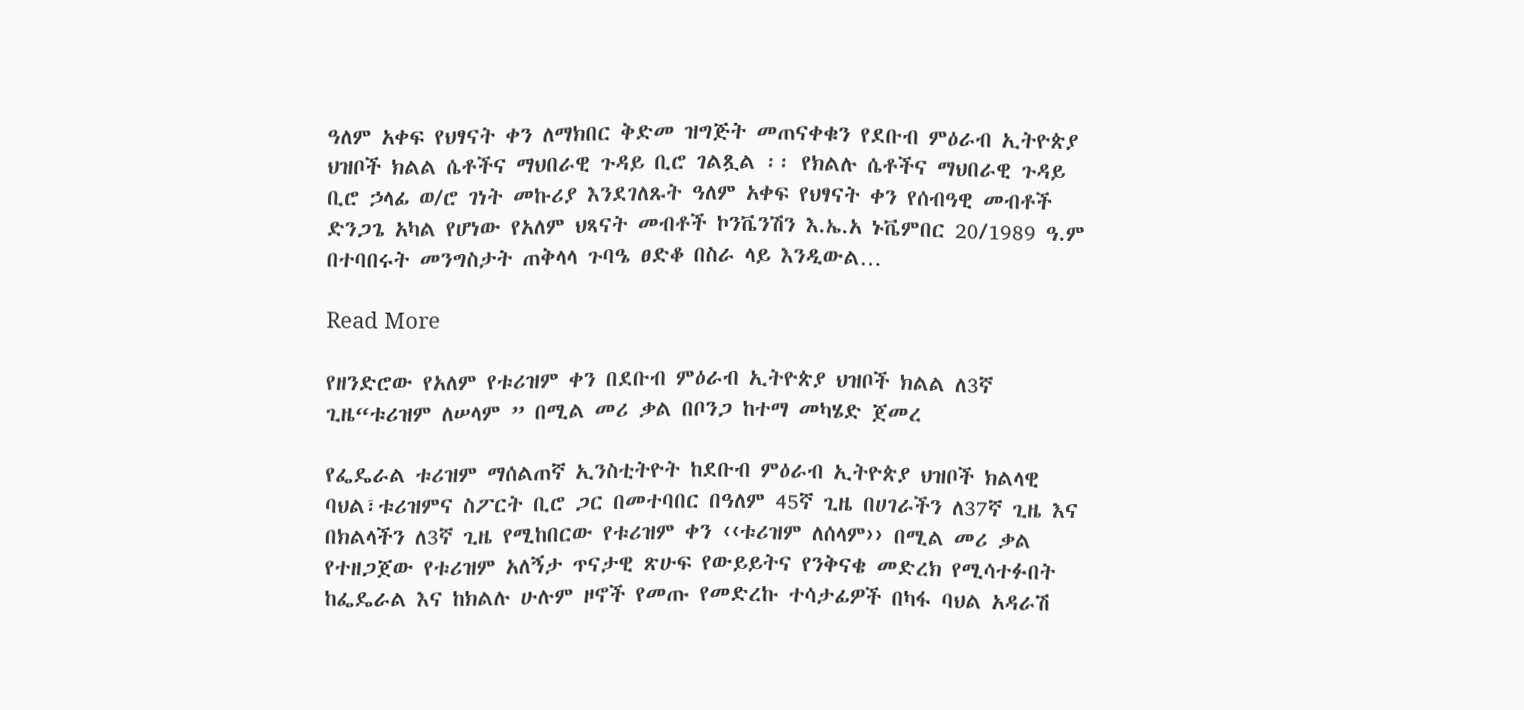ዓለም አቀፍ የህፃናት ቀን ለማክበር ቅድመ ዝግጅት መጠናቀቁን የደቡብ ምዕራብ ኢትዮጵያ ህዝቦች ክልል ሴቶችና ማህበራዊ ጉዳይ ቢሮ ገልጿል ፡፡ የክልሉ ሴቶችና ማህበራዊ ጉዳይ ቢሮ ኃላፊ ወ/ሮ ገነት መኩሪያ እንደገለጹት ዓለም አቀፍ የህፃናት ቀን የሰብዓዊ መብቶች ድንጋጌ አካል የሆነው የአለም ህጻናት መብቶች ኮንቬንሽን እ.ኤ.አ ኑቬምበር 20/1989 ዓ.ም በተባበሩት መንግስታት ጠቅላላ ጉባዔ ፀድቆ በስራ ላይ እንዲውል…

Read More

የዘንድሮው የአለም የቱሪዝም ቀን በደቡብ ምዕራብ ኢትዮጵያ ህዝቦች ክልል ለ3ኛ ጊዜ“ቱሪዝም ለሠላም ” በሚል መሪ ቃል በቦንጋ ከተማ መካሄድ ጀመረ

የፌዴራል ቱሪዝም ማሰልጠኛ ኢንስቲትዮት ከደቡብ ምዕራብ ኢትዮጵያ ህዝቦች ክልላዊ ባህል፣ቱሪዝምና ስፖርት ቢሮ ጋር በመተባበር በዓለም 45ኛ ጊዜ በሀገራችን ለ37ኛ ጊዜ እና በክልላችን ለ3ኛ ጊዜ የሚከበርው የቱሪዝም ቀን ‹‹ቱሪዝም ለሰላም›› በሚል መሪ ቃል የተዘጋጀው የቱሪዝም አለኝታ ጥናታዊ ጽሁፍ የውይይትና የንቅናቄ መድረክ የሚሳተፉበት ከፌዴራል እና ከክልሉ ሁሉም ዞኖች የመጡ የመድረኩ ተሳታፊዎች በካፋ ባህል አዳራሽ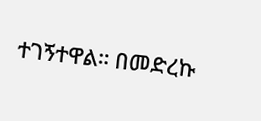ተገኝተዋል። በመድረኩ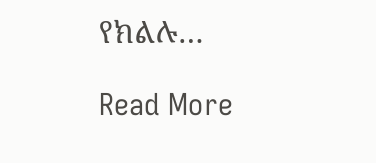የክልሉ…

Read More